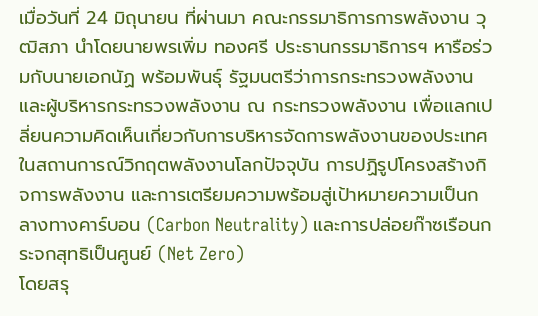เมื่อวันที่ 24 มิถุนายน ที่ผ่านมา คณะกรรมาธิการการพลังงาน วุฒิสภา นำโดยนายพรเพิ่ม ทองศรี ประธานกรรมาธิการฯ หารือร่วมกับนายเอกนัฏ พร้อมพันธุ์ รัฐมนตรีว่าการกระทรวงพลังงาน และผู้บริหารกระทรวงพลังงาน ณ กระทรวงพลังงาน เพื่อแลกเปลี่ยนความคิดเห็นเกี่ยวกับการบริหารจัดการพลังงานของประเทศในสถานการณ์วิกฤตพลังงานโลกปัจจุบัน การปฏิรูปโครงสร้างกิจการพลังงาน และการเตรียมความพร้อมสู่เป้าหมายความเป็นกลางทางคาร์บอน (Carbon Neutrality) และการปล่อยก๊าซเรือนกระจกสุทธิเป็นศูนย์ (Net Zero)
โดยสรุ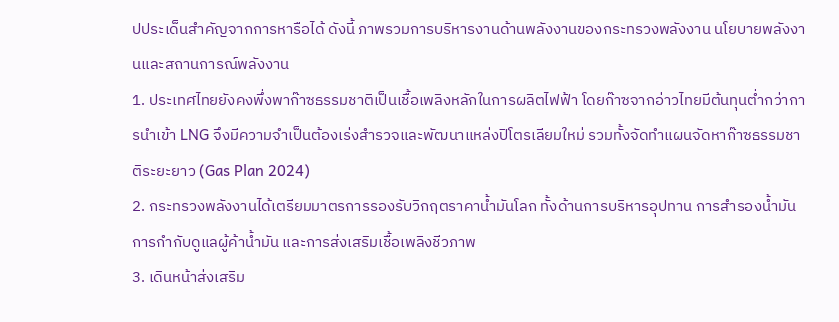ปประเด็นสำคัญจากการหารือได้ ดังนี้ ภาพรวมการบริหารงานด้านพลังงานของกระทรวงพลังงาน นโยบายพลังงานและสถานการณ์พลังงาน
1. ประเทศไทยยังคงพึ่งพาก๊าซธรรมชาติเป็นเชื้อเพลิงหลักในการผลิตไฟฟ้า โดยก๊าซจากอ่าวไทยมีต้นทุนต่ำกว่าการนำเข้า LNG จึงมีความจำเป็นต้องเร่งสำรวจและพัฒนาแหล่งปิโตรเลียมใหม่ รวมทั้งจัดทำแผนจัดหาก๊าซธรรมชาติระยะยาว (Gas Plan 2024)
2. กระทรวงพลังงานได้เตรียมมาตรการรองรับวิกฤตราคาน้ำมันโลก ทั้งด้านการบริหารอุปทาน การสำรองน้ำมัน การกำกับดูแลผู้ค้าน้ำมัน และการส่งเสริมเชื้อเพลิงชีวภาพ
3. เดินหน้าส่งเสริม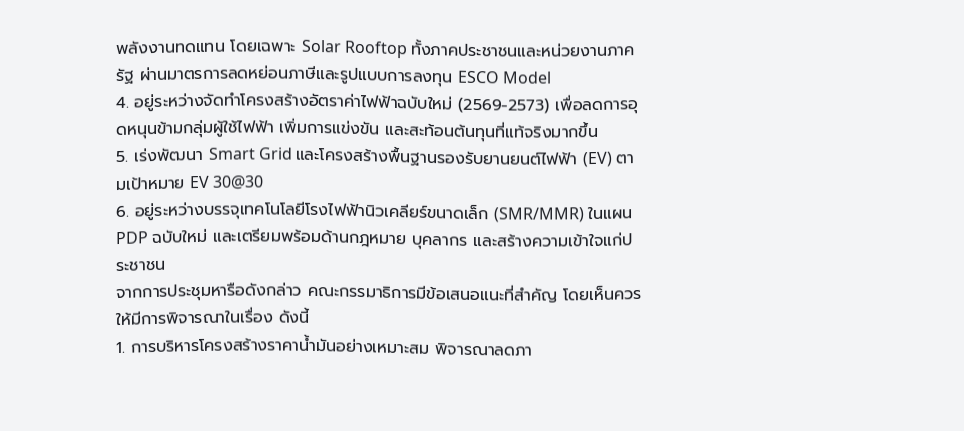พลังงานทดแทน โดยเฉพาะ Solar Rooftop ทั้งภาคประชาชนและหน่วยงานภาครัฐ ผ่านมาตรการลดหย่อนภาษีและรูปแบบการลงทุน ESCO Model
4. อยู่ระหว่างจัดทำโครงสร้างอัตราค่าไฟฟ้าฉบับใหม่ (2569-2573) เพื่อลดการอุดหนุนข้ามกลุ่มผู้ใช้ไฟฟ้า เพิ่มการแข่งขัน และสะท้อนต้นทุนที่แท้จริงมากขึ้น
5. เร่งพัฒนา Smart Grid และโครงสร้างพื้นฐานรองรับยานยนต์ไฟฟ้า (EV) ตามเป้าหมาย EV 30@30
6. อยู่ระหว่างบรรจุเทคโนโลยีโรงไฟฟ้านิวเคลียร์ขนาดเล็ก (SMR/MMR) ในแผน PDP ฉบับใหม่ และเตรียมพร้อมด้านกฎหมาย บุคลากร และสร้างความเข้าใจแก่ประชาชน
จากการประชุมหารือดังกล่าว คณะกรรมาธิการมีข้อเสนอแนะที่สำคัญ โดยเห็นควรให้มีการพิจารณาในเรื่อง ดังนี้
1. การบริหารโครงสร้างราคาน้ำมันอย่างเหมาะสม พิจารณาลดภา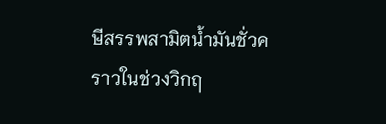ษีสรรพสามิตน้ำมันชั่วคราวในช่วงวิกฤ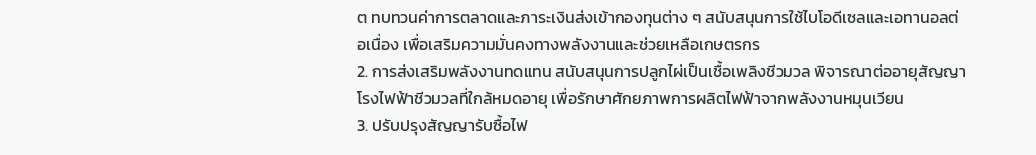ต ทบทวนค่าการตลาดและภาระเงินส่งเข้ากองทุนต่าง ๆ สนับสนุนการใช้ไบโอดีเซลและเอทานอลต่อเนื่อง เพื่อเสริมความมั่นคงทางพลังงานและช่วยเหลือเกษตรกร
2. การส่งเสริมพลังงานทดแทน สนับสนุนการปลูกไผ่เป็นเชื้อเพลิงชีวมวล พิจารณาต่ออายุสัญญาโรงไฟฟ้าชีวมวลที่ใกล้หมดอายุ เพื่อรักษาศักยภาพการผลิตไฟฟ้าจากพลังงานหมุนเวียน
3. ปรับปรุงสัญญารับซื้อไฟ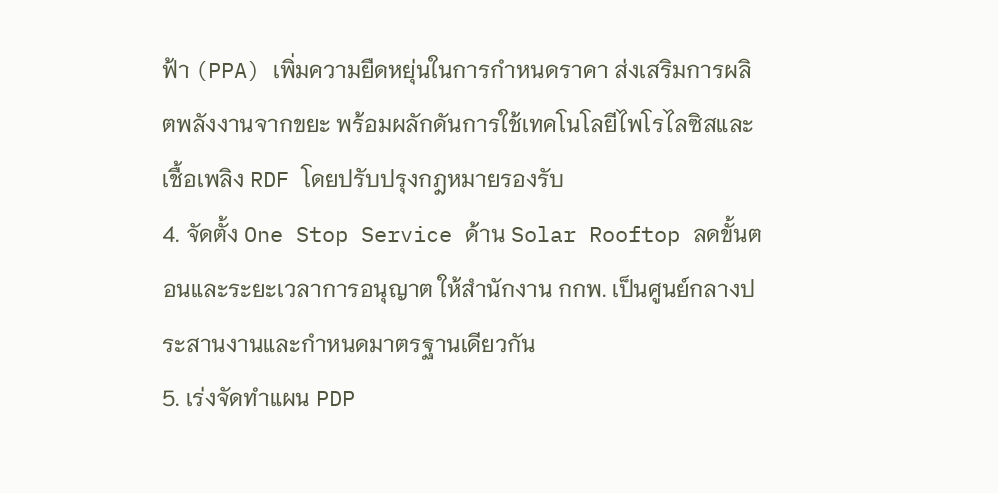ฟ้า (PPA) เพิ่มความยืดหยุ่นในการกำหนดราคา ส่งเสริมการผลิตพลังงานจากขยะ พร้อมผลักดันการใช้เทคโนโลยีไพโรไลซิสและเชื้อเพลิง RDF โดยปรับปรุงกฎหมายรองรับ
4. จัดตั้ง One Stop Service ด้าน Solar Rooftop ลดขั้นตอนและระยะเวลาการอนุญาต ให้สำนักงาน กกพ. เป็นศูนย์กลางประสานงานและกำหนดมาตรฐานเดียวกัน
5. เร่งจัดทำแผน PDP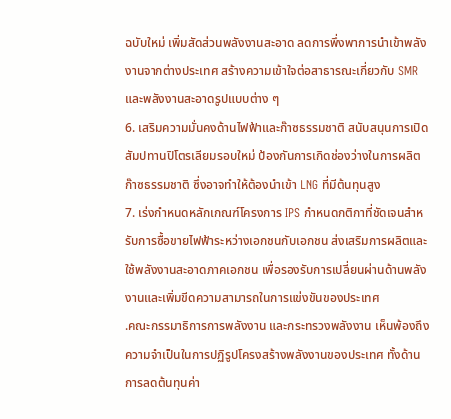ฉบับใหม่ เพิ่มสัดส่วนพลังงานสะอาด ลดการพึ่งพาการนำเข้าพลังงานจากต่างประเทศ สร้างความเข้าใจต่อสาธารณะเกี่ยวกับ SMR และพลังงานสะอาดรูปแบบต่าง ๆ
6. เสริมความมั่นคงด้านไฟฟ้าและก๊าซธรรมชาติ สนับสนุนการเปิดสัมปทานปิโตรเลียมรอบใหม่ ป้องกันการเกิดช่องว่างในการผลิตก๊าซธรรมชาติ ซึ่งอาจทำให้ต้องนำเข้า LNG ที่มีต้นทุนสูง
7. เร่งกำหนดหลักเกณฑ์โครงการ IPS กำหนดกติกาที่ชัดเจนสำหรับการซื้อขายไฟฟ้าระหว่างเอกชนกับเอกชน ส่งเสริมการผลิตและใช้พลังงานสะอาดภาคเอกชน เพื่อรองรับการเปลี่ยนผ่านด้านพลังงานและเพิ่มขีดความสามารถในการแข่งขันของประเทศ
.คณะกรรมาธิการการพลังงาน และกระทรวงพลังงาน เห็นพ้องถึงความจำเป็นในการปฏิรูปโครงสร้างพลังงานของประเทศ ทั้งด้านการลดต้นทุนค่า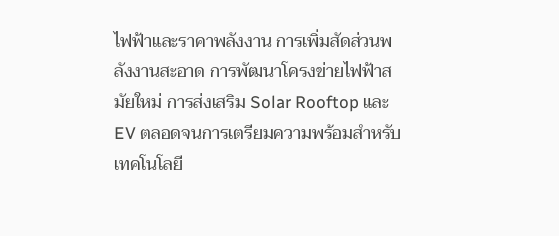ไฟฟ้าและราคาพลังงาน การเพิ่มสัดส่วนพลังงานสะอาด การพัฒนาโครงข่ายไฟฟ้าสมัยใหม่ การส่งเสริม Solar Rooftop และ EV ตลอดจนการเตรียมความพร้อมสำหรับเทคโนโลยี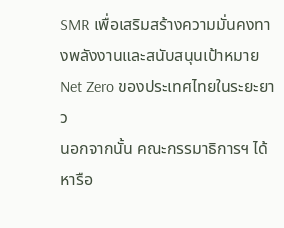SMR เพื่อเสริมสร้างความมั่นคงทางพลังงานและสนับสนุนเป้าหมาย Net Zero ของประเทศไทยในระยะยาว
นอกจากนั้น คณะกรรมาธิการฯ ได้หารือ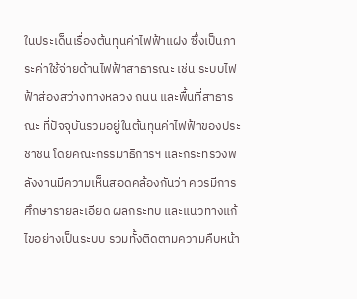ในประเด็นเรื่องต้นทุนค่าไฟฟ้าแฝง ซึ่งเป็นภาระค่าใช้จ่ายด้านไฟฟ้าสาธารณะ เช่น ระบบไฟฟ้าส่องสว่างทางหลวง ถนน และพื้นที่สาธารณะ ที่ปัจจุบันรวมอยู่ในต้นทุนค่าไฟฟ้าของประชาชน โดยคณะกรรมาธิการฯ และกระทรวงพลังงานมีความเห็นสอดคล้องกันว่า ควรมีการศึกษารายละเอียด ผลกระทบ และแนวทางแก้ไขอย่างเป็นระบบ รวมทั้งติดตามความคืบหน้า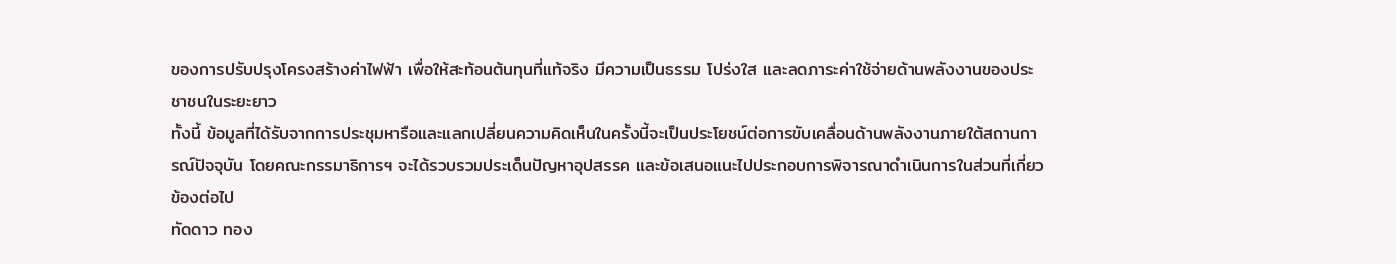ของการปรับปรุงโครงสร้างค่าไฟฟ้า เพื่อให้สะท้อนต้นทุนที่แท้จริง มีความเป็นธรรม โปร่งใส และลดภาระค่าใช้จ่ายด้านพลังงานของประชาชนในระยะยาว
ทั้งนี้ ข้อมูลที่ได้รับจากการประชุมหารือและแลกเปลี่ยนความคิดเห็นในครั้งนี้จะเป็นประโยชน์ต่อการขับเคลื่อนด้านพลังงานภายใต้สถานการณ์ปัจจุบัน โดยคณะกรรมาธิการฯ จะได้รวบรวมประเด็นปัญหาอุปสรรค และข้อเสนอแนะไปประกอบการพิจารณาดำเนินการในส่วนที่เกี่ยวข้องต่อไป
ทัดดาว ทอง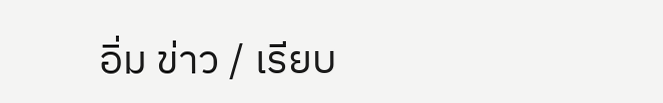อิ่ม ข่าว / เรียบ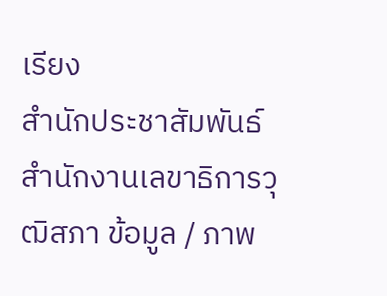เรียง
สำนักประชาสัมพันธ์ สำนักงานเลขาธิการวุฒิสภา ข้อมูล / ภาพ